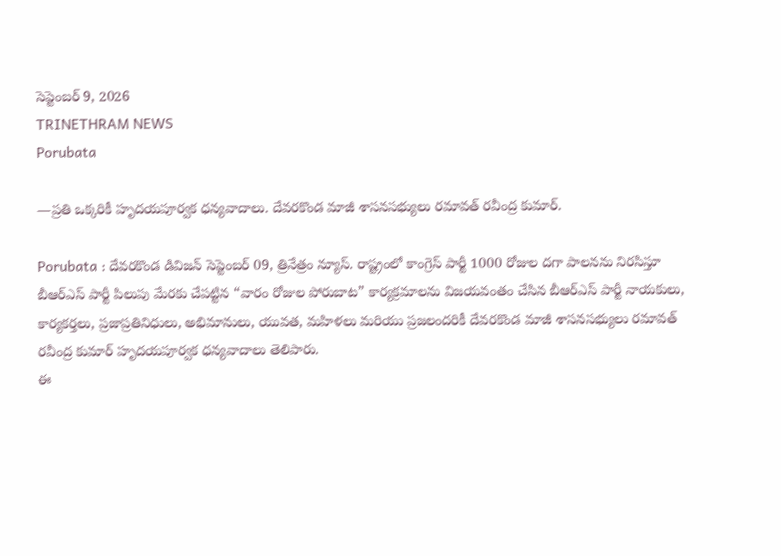సెప్టెంబర్ 9, 2026
TRINETHRAM NEWS
Porubata

—ప్రతి ఒక్కరికీ హృదయపూర్వక ధన్యవాదాలు. దేవరకొండ మాజీ శాసనసభ్యులు రమావత్ రవీంద్ర కుమార్.

Porubata : దేవరకొండ డివిజన్ సెప్టెంబర్ 09, త్రినేత్రం న్యూస్. రాష్ట్రంలో కాంగ్రెస్ పార్టీ 1000 రోజుల దగా పాలనను నిరసిస్తూ బీఆర్‌ఎస్ పార్టీ పిలుపు మేరకు చేపట్టిన “వారం రోజుల పోరుబాట” కార్యక్రమాలను విజయవంతం చేసిన బీఆర్‌ఎస్ పార్టీ నాయకులు, కార్యకర్తలు, ప్రజాప్రతినిధులు, అభిమానులు, యువత, మహిళలు మరియు ప్రజలందరికీ దేవరకొండ మాజీ శాసనసభ్యులు రమావత్ రవీంద్ర కుమార్ హృదయపూర్వక ధన్యవాదాలు తెలిపారు.
ఈ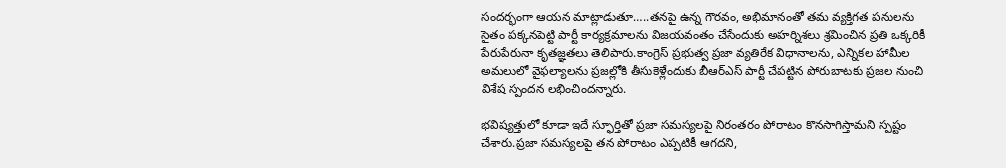సందర్భంగా ఆయన మాట్లాడుతూ…..తనపై ఉన్న గౌరవం, అభిమానంతో తమ వ్యక్తిగత పనులను సైతం పక్కనపెట్టి పార్టీ కార్యక్రమాలను విజయవంతం చేసేందుకు అహర్నిశలు శ్రమించిన ప్రతి ఒక్కరికీ పేరుపేరునా కృతజ్ఞతలు తెలిపారు.కాంగ్రెస్ ప్రభుత్వ ప్రజా వ్యతిరేక విధానాలను, ఎన్నికల హామీల అమలులో వైఫల్యాలను ప్రజల్లోకి తీసుకెళ్లేందుకు బీఆర్‌ఎస్ పార్టీ చేపట్టిన పోరుబాటకు ప్రజల నుంచి విశేష స్పందన లభించిందన్నారు.

భవిష్యత్తులో కూడా ఇదే స్ఫూర్తితో ప్రజా సమస్యలపై నిరంతరం పోరాటం కొనసాగిస్తామని స్పష్టం చేశారు.ప్రజా సమస్యలపై తన పోరాటం ఎప్పటికీ ఆగదని,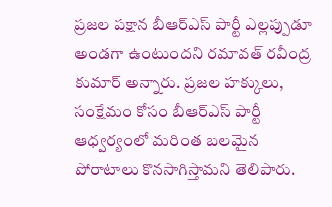ప్రజల పక్షాన బీఆర్‌ఎస్ పార్టీ ఎల్లప్పుడూ అండగా ఉంటుందని రమావత్ రవీంద్ర కుమార్ అన్నారు. ప్రజల హక్కులు, సంక్షేమం కోసం బీఆర్‌ఎస్ పార్టీ ఆధ్వర్యంలో మరింత బలమైన పోరాటాలు కొనసాగిస్తామని తెలిపారు.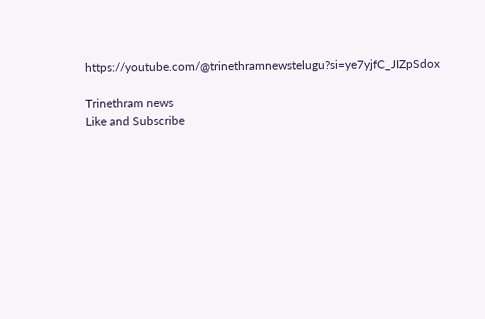https://youtube.com/@trinethramnewstelugu?si=ye7yjfC_JIZpSdox

Trinethram news
Like and Subscribe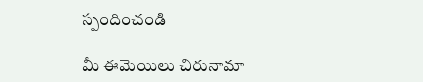స్పందించండి

మీ ఈమెయిలు చిరునామా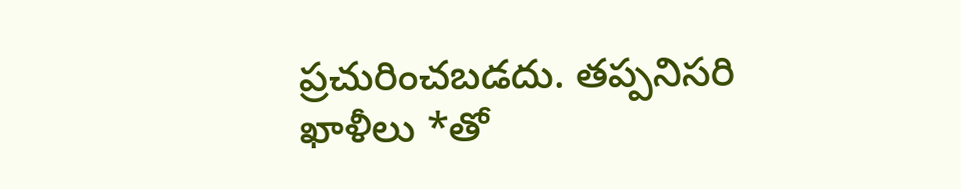ప్రచురించబడదు. తప్పనిసరి ఖాళీలు *తో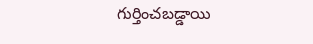గుర్తించబడ్డాయి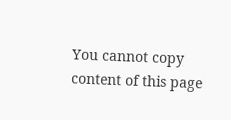You cannot copy content of this page